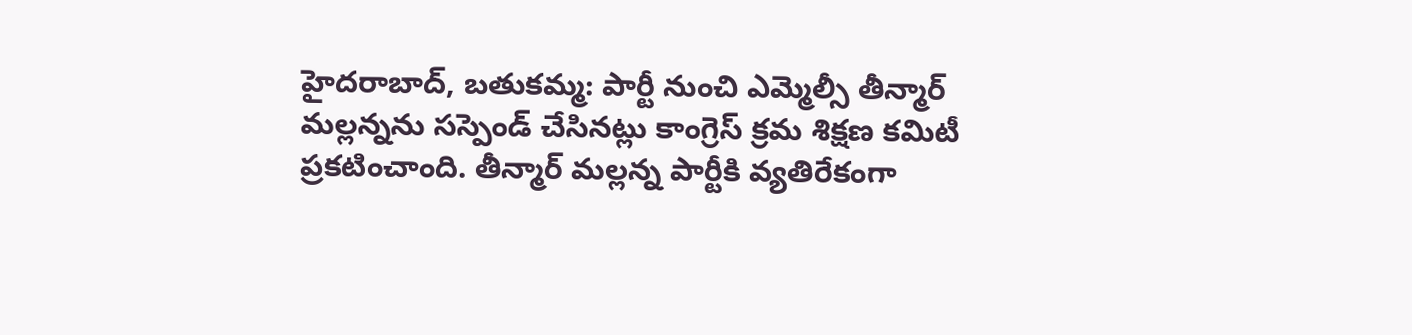హైదరాబాద్, బతుకమ్మ: పార్టీ నుంచి ఎమ్మెల్సీ తీన్మార్ మల్లన్నను సస్పెండ్ చేసినట్లు కాంగ్రెస్ క్రమ శిక్షణ కమిటీ ప్రకటించాంది. తీన్మార్ మల్లన్న పార్టీకి వ్యతిరేకంగా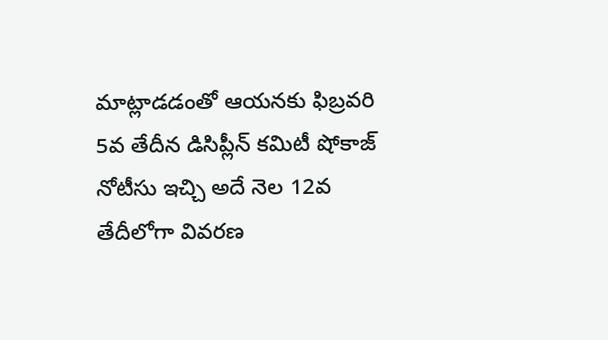మాట్లాడడంతో ఆయనకు ఫిబ్రవరి 5వ తేదీన డిసిప్లీన్ కమిటీ షోకాజ్ నోటీసు ఇచ్చి అదే నెల 12వ తేదీలోగా వివరణ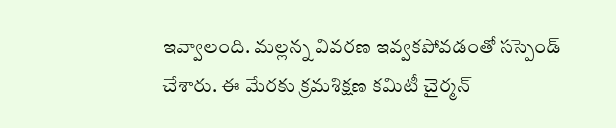ఇవ్వాలంది. మల్లన్న వివరణ ఇవ్వకపోవడంతో సస్పెండ్ చేశారు. ఈ మేరకు క్రమశిక్షణ కమిటీ చైర్మన్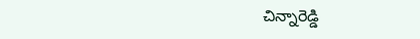చిన్నారెడ్డి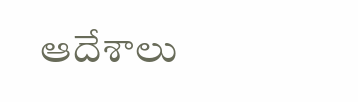ఆదేశాలు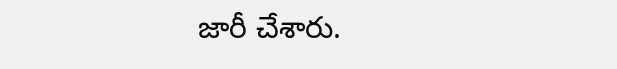జారీ చేశారు.